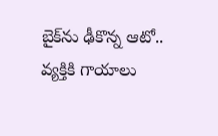బైక్‌ను ఢీకొన్న ఆటో.. వ్యక్తికి గాయాలు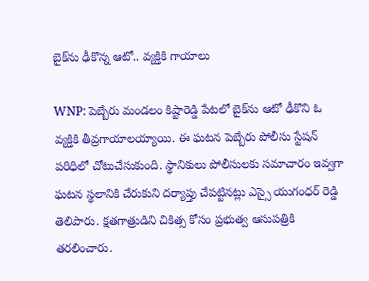బైక్‌ను ఢీకొన్న ఆటో.. వ్యక్తికి గాయాలు

WNP: పెబ్బేరు మండలం కిష్టారెడ్డి పేటలో బైక్‌ను ఆటో ఢీకొని ఓ వ్యక్తికి తీవ్రగాయాలయ్యాయి. ఈ ఘటన పెబ్బేరు పోలీసు స్టేషన్‌ పరిధిలో చోటుచేసుకుంది. స్థానికులు పోలీసులకు సమాచారం ఇవ్వగా ఘటన స్థలానికి చేరుకుని దర్యాప్తు చేపట్టినట్లు ఎస్సై యుగంధర్ రెడ్డి తెలిపారు. క్షతగాత్రుడిని చికిత్స కోసం ప్రభుత్వ ఆసుపత్రికి తరలించారు.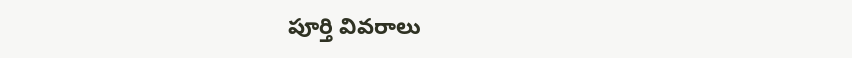పూర్తి వివరాలు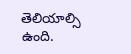తెలియాల్సి ఉంది.